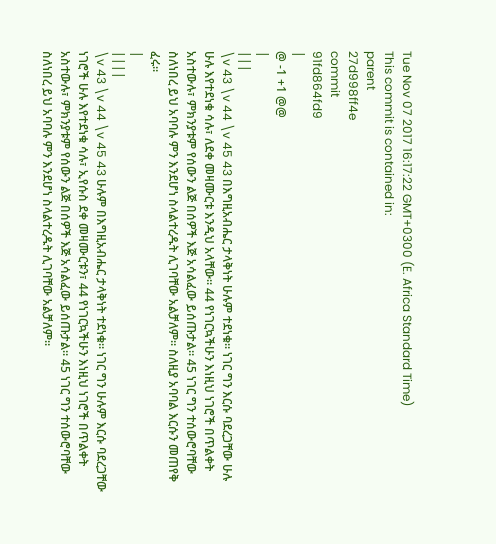Tue Nov 07 2017 16:17:22 GMT+0300 (E. Africa Standard Time)
This commit is contained in:
parent
27d998ff4e
commit
91fd864fd9
|
@ -1 +1 @@
|
|||
\v 43 \v 44 \v 45 43 በእግዚአብሔር ታላቅነት ሁሉም ተደነቁ። ነገር ግን እርሱ ባደረጋቸው ሁሉ ሁሉ እየተደነቁ ሳሉ፣ ለደቀ መዛሙርቱ እንዲህ አላቸው። 44 የነገርኳችሁን እነዚህ ነገሮች በጥልቀት አስተውሉ፣ ምክንያቱም የሰውን ልጅ በሰዎች እጅ አሳልፈው ይሰጡታል። 45 ነገር ግን ተሰውሮባቸው ስለነበረ ይህ አባባሉ ምን እንደሆነ ስላልተረዱት ሊገባቸው አልቻለም። ስለዚያ አባባል እርሱን መጠየቅ ፈሩ።
|
||||
\v 43 \v 44 \v 45 43 ሁሉም በእግዚአብሔር ታላቅነት ተደነቁ። ነገር ግን ሁሉም እርሱ ባደረጋቸው ነገሮች ሁሉ እየተደነቁ ሳሉ፣ ኢየሱስ ደቀ መዛሙርቱን፣ 44 የነገርኳችሁን እነዚህ ነገሮች በጥልቀት አስተውሉ፣ ምክንያቱም የሰውን ልጅ በሰዎች እጅ አሳልፈው ይሰጡታል። 45 ነገር ግን ተሰውሮባቸው ስለነበረ ይህ አባባሉ ምን እንደሆነ ስላልተረዱት ሊገባቸው አልቻለም።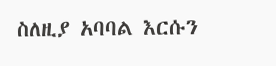ስለዚያ አባባል እርሱን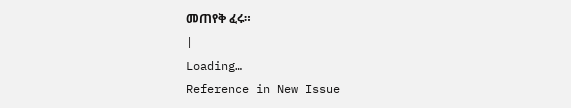መጠየቅ ፈሩ።
|
Loading…
Reference in New Issue